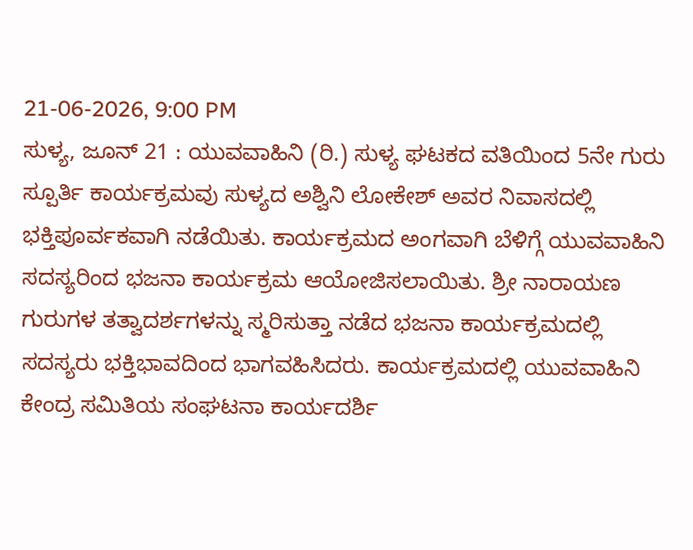21-06-2026, 9:00 PM
ಸುಳ್ಯ, ಜೂನ್ 21 : ಯುವವಾಹಿನಿ (ರಿ.) ಸುಳ್ಯ ಘಟಕದ ವತಿಯಿಂದ 5ನೇ ಗುರು ಸ್ಪೂರ್ತಿ ಕಾರ್ಯಕ್ರಮವು ಸುಳ್ಯದ ಅಶ್ವಿನಿ ಲೋಕೇಶ್ ಅವರ ನಿವಾಸದಲ್ಲಿ ಭಕ್ತಿಪೂರ್ವಕವಾಗಿ ನಡೆಯಿತು. ಕಾರ್ಯಕ್ರಮದ ಅಂಗವಾಗಿ ಬೆಳಿಗ್ಗೆ ಯುವವಾಹಿನಿ ಸದಸ್ಯರಿಂದ ಭಜನಾ ಕಾರ್ಯಕ್ರಮ ಆಯೋಜಿಸಲಾಯಿತು. ಶ್ರೀ ನಾರಾಯಣ ಗುರುಗಳ ತತ್ವಾದರ್ಶಗಳನ್ನು ಸ್ಮರಿಸುತ್ತಾ ನಡೆದ ಭಜನಾ ಕಾರ್ಯಕ್ರಮದಲ್ಲಿ ಸದಸ್ಯರು ಭಕ್ತಿಭಾವದಿಂದ ಭಾಗವಹಿಸಿದರು. ಕಾರ್ಯಕ್ರಮದಲ್ಲಿ ಯುವವಾಹಿನಿ ಕೇಂದ್ರ ಸಮಿತಿಯ ಸಂಘಟನಾ ಕಾರ್ಯದರ್ಶಿ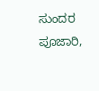ಸುಂದರ ಪೂಜಾರಿ,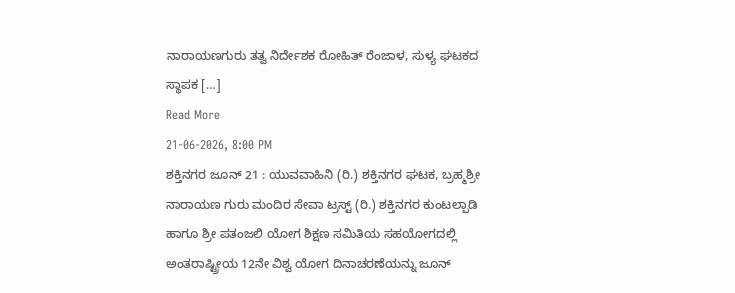ನಾರಾಯಣಗುರು ತತ್ವ ನಿರ್ದೇಶಕ ರೋಹಿತ್ ರೆಂಜಾಳ, ಸುಳ್ಯ ಘಟಕದ ಸ್ಥಾಪಕ […]
Read More
21-06-2026, 8:00 PM
ಶಕ್ತಿನಗರ ಜೂನ್ 21 : ಯುವವಾಹಿನಿ (ರಿ.) ಶಕ್ತಿನಗರ ಘಟಕ, ಬ್ರಹ್ಮಶ್ರೀ ನಾರಾಯಣ ಗುರು ಮಂದಿರ ಸೇವಾ ಟ್ರಸ್ಟ್ (ರಿ.) ಶಕ್ತಿನಗರ ಕುಂಟಲ್ಪಾಡಿ ಹಾಗೂ ಶ್ರೀ ಪತಂಜಲಿ ಯೋಗ ಶಿಕ್ಷಣ ಸಮಿತಿಯ ಸಹಯೋಗದಲ್ಲಿ ಅಂತರಾಷ್ಟ್ರೀಯ 12ನೇ ವಿಶ್ವ ಯೋಗ ದಿನಾಚರಣೆಯನ್ನು ಜೂನ್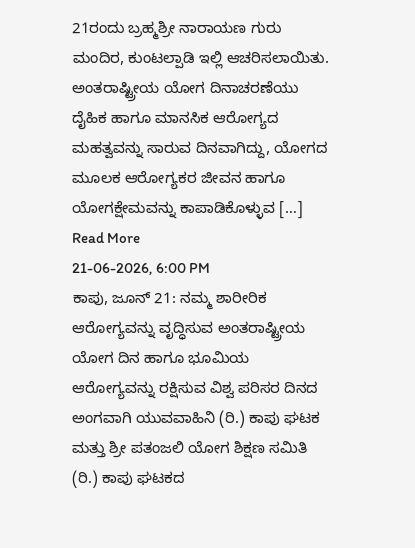21ರಂದು ಬ್ರಹ್ಮಶ್ರೀ ನಾರಾಯಣ ಗುರು ಮಂದಿರ, ಕುಂಟಲ್ಪಾಡಿ ಇಲ್ಲಿ ಆಚರಿಸಲಾಯಿತು. ಅಂತರಾಷ್ಟ್ರೀಯ ಯೋಗ ದಿನಾಚರಣೆಯು ದೈಹಿಕ ಹಾಗೂ ಮಾನಸಿಕ ಆರೋಗ್ಯದ ಮಹತ್ವವನ್ನು ಸಾರುವ ದಿನವಾಗಿದ್ದು, ಯೋಗದ ಮೂಲಕ ಆರೋಗ್ಯಕರ ಜೀವನ ಹಾಗೂ ಯೋಗಕ್ಷೇಮವನ್ನು ಕಾಪಾಡಿಕೊಳ್ಳುವ […]
Read More
21-06-2026, 6:00 PM
ಕಾಪು, ಜೂನ್ 21: ನಮ್ಮ ಶಾರೀರಿಕ ಆರೋಗ್ಯವನ್ನು ವೃದ್ಧಿಸುವ ಅಂತರಾಷ್ಟ್ರೀಯ ಯೋಗ ದಿನ ಹಾಗೂ ಭೂಮಿಯ ಆರೋಗ್ಯವನ್ನು ರಕ್ಷಿಸುವ ವಿಶ್ವ ಪರಿಸರ ದಿನದ ಅಂಗವಾಗಿ ಯುವವಾಹಿನಿ (ರಿ.) ಕಾಪು ಘಟಕ ಮತ್ತು ಶ್ರೀ ಪತಂಜಲಿ ಯೋಗ ಶಿಕ್ಷಣ ಸಮಿತಿ (ರಿ.) ಕಾಪು ಘಟಕದ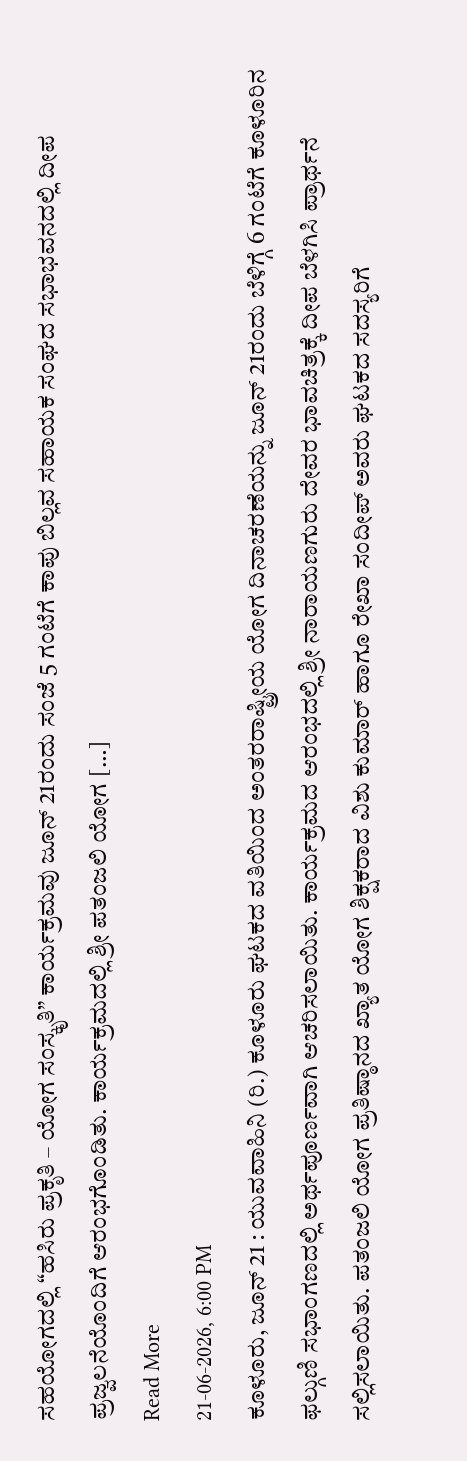ಸಹಯೋಗದಲ್ಲಿ “ಹಸಿರು ಪ್ರಕೃತಿ – ಯೋಗ ಸಂಸ್ಕೃತಿ” ಕಾರ್ಯಕ್ರಮವು ಜೂನ್ 21ರಂದು ಸಂಜೆ 5 ಗಂಟೆಗೆ ಕಾಪು ಬಿಲ್ಲವ ಸಹಾಯಕ ಸಂಘದ ಸಭಾಭವನದಲ್ಲಿ ದೀಪ ಪ್ರಜ್ವಲನೆಯೊಂದಿಗೆ ಆರಂಭಗೊಂಡಿತು. ಕಾರ್ಯಕ್ರಮದಲ್ಲಿ ಶ್ರೀ ಪತಂಜಲಿ ಯೋಗ […]
Read More
21-06-2026, 6:00 PM
ಕೂಳೂರು, ಜೂನ್ 21 : ಯುವವಾಹಿನಿ (ರಿ.) ಕೂಳೂರು ಘಟಕದ ವತಿಯಿಂದ ಅಂತರರಾಷ್ಟ್ರೀಯ ಯೋಗ ದಿನಾಚರಣೆಯನ್ನು ಜೂನ್ 21ರಂದು ಬೆಳಿಗ್ಗೆ 6 ಗಂಟೆಗೆ ಕೂಳೂರಿನ ಫಲ್ಗುಣಿ ಸಭಾಂಗಣದಲ್ಲಿ ಅರ್ಥಪೂರ್ಣವಾಗಿ ಆಚರಿಸಲಾಯಿತು. ಕಾರ್ಯಕ್ರಮದ ಆರಂಭದಲ್ಲಿ ಶ್ರೀ ನಾರಾಯಣಗುರು ದೇವರ ಭಾವಚಿತ್ರಕ್ಕೆ ದೀಪ ಬೆಳಗಿಸಿ ಪ್ರಾರ್ಥನೆ ಸಲ್ಲಿಸಲಾಯಿತು. ಪತಂಜಲಿ ಯೋಗ ಪ್ರತಿಷ್ಠಾನದ ಖ್ಯಾತ ಯೋಗ ಶಿಕ್ಷಕರಾದ ವಿಶು ಕುಮಾರ್ ಹಾಗೂ ರೇಖಾ ಸಂದೀಪ್ ಅವರು ಘಟಕದ ಸದಸ್ಯರಿಗೆ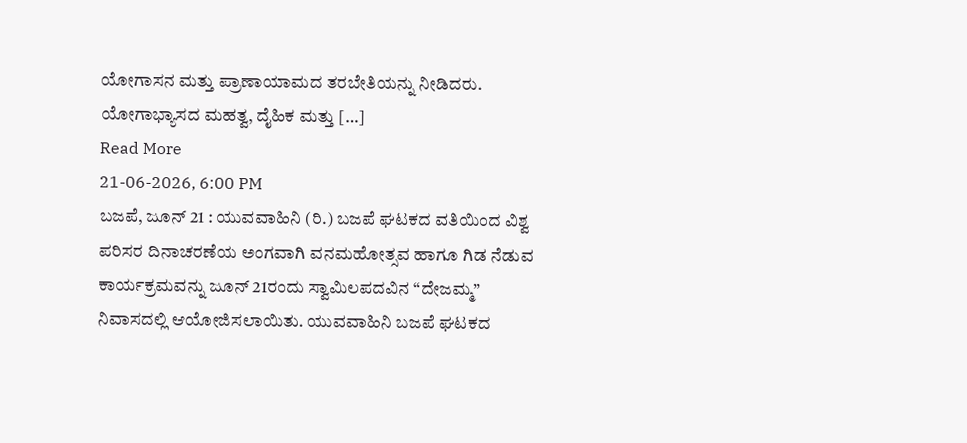ಯೋಗಾಸನ ಮತ್ತು ಪ್ರಾಣಾಯಾಮದ ತರಬೇತಿಯನ್ನು ನೀಡಿದರು. ಯೋಗಾಭ್ಯಾಸದ ಮಹತ್ವ, ದೈಹಿಕ ಮತ್ತು […]
Read More
21-06-2026, 6:00 PM
ಬಜಪೆ, ಜೂನ್ 21 : ಯುವವಾಹಿನಿ (ರಿ.) ಬಜಪೆ ಘಟಕದ ವತಿಯಿಂದ ವಿಶ್ವ ಪರಿಸರ ದಿನಾಚರಣೆಯ ಅಂಗವಾಗಿ ವನಮಹೋತ್ಸವ ಹಾಗೂ ಗಿಡ ನೆಡುವ ಕಾರ್ಯಕ್ರಮವನ್ನು ಜೂನ್ 21ರಂದು ಸ್ವಾಮಿಲಪದವಿನ “ದೇಜಮ್ಮ” ನಿವಾಸದಲ್ಲಿ ಆಯೋಜಿಸಲಾಯಿತು. ಯುವವಾಹಿನಿ ಬಜಪೆ ಘಟಕದ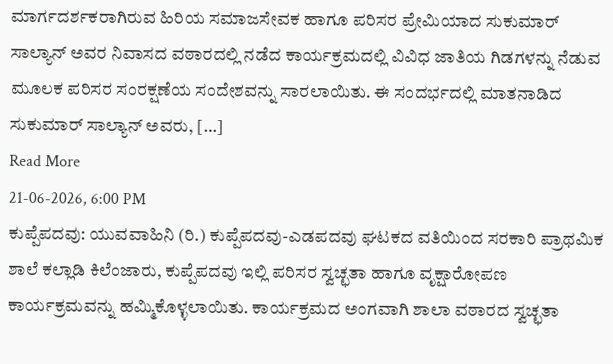ಮಾರ್ಗದರ್ಶಕರಾಗಿರುವ ಹಿರಿಯ ಸಮಾಜಸೇವಕ ಹಾಗೂ ಪರಿಸರ ಪ್ರೇಮಿಯಾದ ಸುಕುಮಾರ್ ಸಾಲ್ಯಾನ್ ಅವರ ನಿವಾಸದ ವಠಾರದಲ್ಲಿ ನಡೆದ ಕಾರ್ಯಕ್ರಮದಲ್ಲಿ ವಿವಿಧ ಜಾತಿಯ ಗಿಡಗಳನ್ನು ನೆಡುವ ಮೂಲಕ ಪರಿಸರ ಸಂರಕ್ಷಣೆಯ ಸಂದೇಶವನ್ನು ಸಾರಲಾಯಿತು. ಈ ಸಂದರ್ಭದಲ್ಲಿ ಮಾತನಾಡಿದ ಸುಕುಮಾರ್ ಸಾಲ್ಯಾನ್ ಅವರು, […]
Read More
21-06-2026, 6:00 PM
ಕುಪ್ಪೆಪದವು: ಯುವವಾಹಿನಿ (ರಿ.) ಕುಪ್ಪೆಪದವು-ಎಡಪದವು ಘಟಕದ ವತಿಯಿಂದ ಸರಕಾರಿ ಪ್ರಾಥಮಿಕ ಶಾಲೆ ಕಲ್ಲಾಡಿ ಕಿಲೆಂಜಾರು, ಕುಪ್ಪೆಪದವು ಇಲ್ಲಿ ಪರಿಸರ ಸ್ವಚ್ಛತಾ ಹಾಗೂ ವೃಕ್ಷಾರೋಪಣ ಕಾರ್ಯಕ್ರಮವನ್ನು ಹಮ್ಮಿಕೊಳ್ಳಲಾಯಿತು. ಕಾರ್ಯಕ್ರಮದ ಅಂಗವಾಗಿ ಶಾಲಾ ವಠಾರದ ಸ್ವಚ್ಛತಾ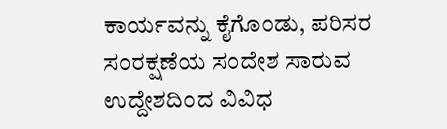ಕಾರ್ಯವನ್ನು ಕೈಗೊಂಡು, ಪರಿಸರ ಸಂರಕ್ಷಣೆಯ ಸಂದೇಶ ಸಾರುವ ಉದ್ದೇಶದಿಂದ ವಿವಿಧ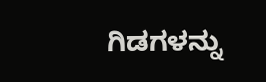ಗಿಡಗಳನ್ನು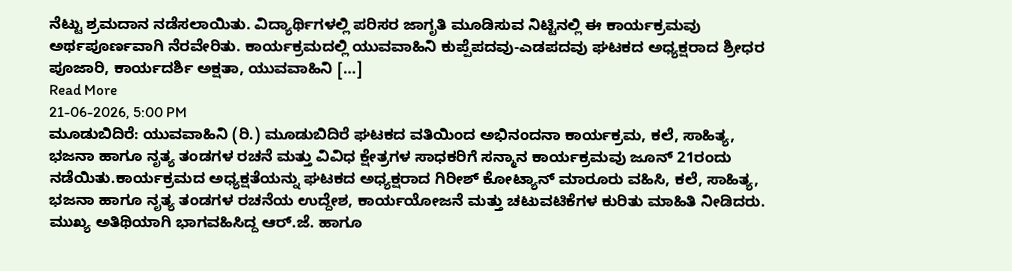ನೆಟ್ಟು ಶ್ರಮದಾನ ನಡೆಸಲಾಯಿತು. ವಿದ್ಯಾರ್ಥಿಗಳಲ್ಲಿ ಪರಿಸರ ಜಾಗೃತಿ ಮೂಡಿಸುವ ನಿಟ್ಟಿನಲ್ಲಿ ಈ ಕಾರ್ಯಕ್ರಮವು ಅರ್ಥಪೂರ್ಣವಾಗಿ ನೆರವೇರಿತು. ಕಾರ್ಯಕ್ರಮದಲ್ಲಿ ಯುವವಾಹಿನಿ ಕುಪ್ಪೆಪದವು-ಎಡಪದವು ಘಟಕದ ಅಧ್ಯಕ್ಷರಾದ ಶ್ರೀಧರ ಪೂಜಾರಿ, ಕಾರ್ಯದರ್ಶಿ ಅಕ್ಷತಾ, ಯುವವಾಹಿನಿ […]
Read More
21-06-2026, 5:00 PM
ಮೂಡುಬಿದಿರೆ: ಯುವವಾಹಿನಿ (ರಿ.) ಮೂಡುಬಿದಿರೆ ಘಟಕದ ವತಿಯಿಂದ ಅಭಿನಂದನಾ ಕಾರ್ಯಕ್ರಮ, ಕಲೆ, ಸಾಹಿತ್ಯ, ಭಜನಾ ಹಾಗೂ ನೃತ್ಯ ತಂಡಗಳ ರಚನೆ ಮತ್ತು ವಿವಿಧ ಕ್ಷೇತ್ರಗಳ ಸಾಧಕರಿಗೆ ಸನ್ಮಾನ ಕಾರ್ಯಕ್ರಮವು ಜೂನ್ 21ರಂದು ನಡೆಯಿತು.ಕಾರ್ಯಕ್ರಮದ ಅಧ್ಯಕ್ಷತೆಯನ್ನು ಘಟಕದ ಅಧ್ಯಕ್ಷರಾದ ಗಿರೀಶ್ ಕೋಟ್ಯಾನ್ ಮಾರೂರು ವಹಿಸಿ, ಕಲೆ, ಸಾಹಿತ್ಯ, ಭಜನಾ ಹಾಗೂ ನೃತ್ಯ ತಂಡಗಳ ರಚನೆಯ ಉದ್ದೇಶ, ಕಾರ್ಯಯೋಜನೆ ಮತ್ತು ಚಟುವಟಿಕೆಗಳ ಕುರಿತು ಮಾಹಿತಿ ನೀಡಿದರು. ಮುಖ್ಯ ಅತಿಥಿಯಾಗಿ ಭಾಗವಹಿಸಿದ್ದ ಆರ್.ಜೆ. ಹಾಗೂ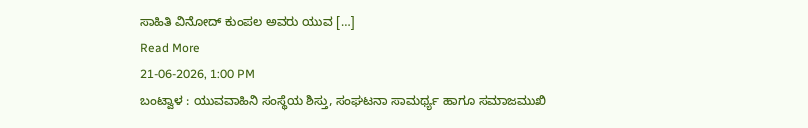ಸಾಹಿತಿ ವಿನೋದ್ ಕುಂಪಲ ಅವರು ಯುವ […]
Read More
21-06-2026, 1:00 PM
ಬಂಟ್ವಾಳ : ಯುವವಾಹಿನಿ ಸಂಸ್ಥೆಯ ಶಿಸ್ತು, ಸಂಘಟನಾ ಸಾಮರ್ಥ್ಯ ಹಾಗೂ ಸಮಾಜಮುಖಿ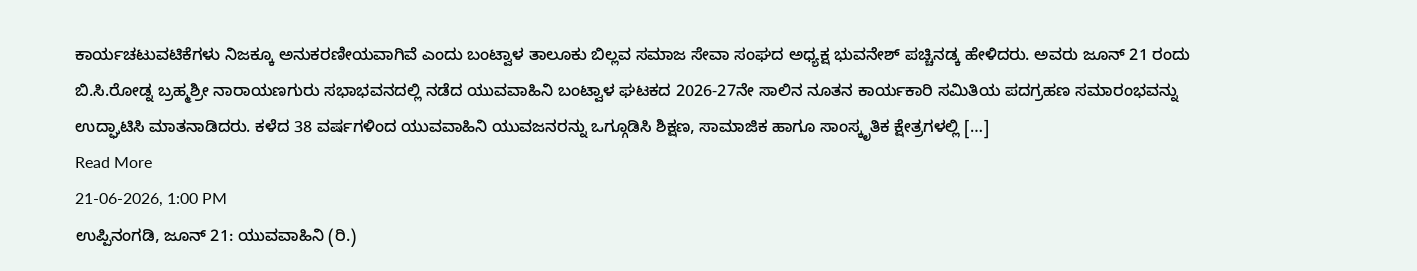ಕಾರ್ಯಚಟುವಟಿಕೆಗಳು ನಿಜಕ್ಕೂ ಅನುಕರಣೀಯವಾಗಿವೆ ಎಂದು ಬಂಟ್ವಾಳ ತಾಲೂಕು ಬಿಲ್ಲವ ಸಮಾಜ ಸೇವಾ ಸಂಘದ ಅಧ್ಯಕ್ಷ ಭುವನೇಶ್ ಪಚ್ಚಿನಡ್ಕ ಹೇಳಿದರು. ಅವರು ಜೂನ್ 21 ರಂದು ಬಿ.ಸಿ.ರೋಡ್ನ ಬ್ರಹ್ಮಶ್ರೀ ನಾರಾಯಣಗುರು ಸಭಾಭವನದಲ್ಲಿ ನಡೆದ ಯುವವಾಹಿನಿ ಬಂಟ್ವಾಳ ಘಟಕದ 2026-27ನೇ ಸಾಲಿನ ನೂತನ ಕಾರ್ಯಕಾರಿ ಸಮಿತಿಯ ಪದಗ್ರಹಣ ಸಮಾರಂಭವನ್ನು ಉದ್ಘಾಟಿಸಿ ಮಾತನಾಡಿದರು. ಕಳೆದ 38 ವರ್ಷಗಳಿಂದ ಯುವವಾಹಿನಿ ಯುವಜನರನ್ನು ಒಗ್ಗೂಡಿಸಿ ಶಿಕ್ಷಣ, ಸಾಮಾಜಿಕ ಹಾಗೂ ಸಾಂಸ್ಕೃತಿಕ ಕ್ಷೇತ್ರಗಳಲ್ಲಿ […]
Read More
21-06-2026, 1:00 PM
ಉಪ್ಪಿನಂಗಡಿ, ಜೂನ್ 21: ಯುವವಾಹಿನಿ (ರಿ.)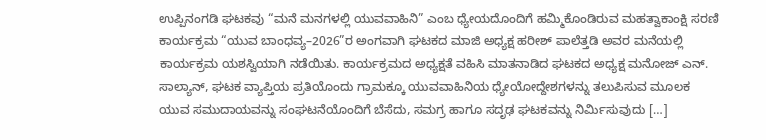ಉಪ್ಪಿನಂಗಡಿ ಘಟಕವು “ಮನೆ ಮನಗಳಲ್ಲಿ ಯುವವಾಹಿನಿ” ಎಂಬ ಧ್ಯೇಯದೊಂದಿಗೆ ಹಮ್ಮಿಕೊಂಡಿರುವ ಮಹತ್ವಾಕಾಂಕ್ಷಿ ಸರಣಿ ಕಾರ್ಯಕ್ರಮ “ಯುವ ಬಾಂಧವ್ಯ–2026”ರ ಅಂಗವಾಗಿ ಘಟಕದ ಮಾಜಿ ಅಧ್ಯಕ್ಷ ಹರೀಶ್ ಪಾಲೆತ್ತಡಿ ಅವರ ಮನೆಯಲ್ಲಿ ಕಾರ್ಯಕ್ರಮ ಯಶಸ್ವಿಯಾಗಿ ನಡೆಯಿತು. ಕಾರ್ಯಕ್ರಮದ ಅಧ್ಯಕ್ಷತೆ ವಹಿಸಿ ಮಾತನಾಡಿದ ಘಟಕದ ಅಧ್ಯಕ್ಷ ಮನೋಜ್ ಎನ್. ಸಾಲ್ಯಾನ್, ಘಟಕ ವ್ಯಾಪ್ತಿಯ ಪ್ರತಿಯೊಂದು ಗ್ರಾಮಕ್ಕೂ ಯುವವಾಹಿನಿಯ ಧ್ಯೇಯೋದ್ದೇಶಗಳನ್ನು ತಲುಪಿಸುವ ಮೂಲಕ ಯುವ ಸಮುದಾಯವನ್ನು ಸಂಘಟನೆಯೊಂದಿಗೆ ಬೆಸೆದು, ಸಮಗ್ರ ಹಾಗೂ ಸದೃಢ ಘಟಕವನ್ನು ನಿರ್ಮಿಸುವುದು […]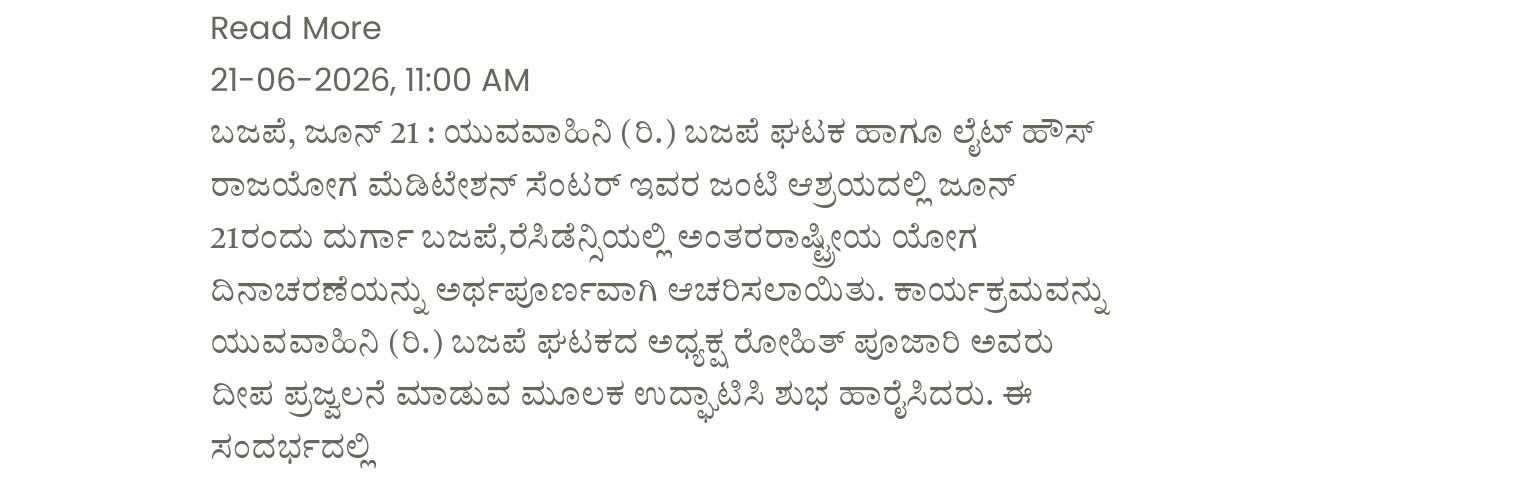Read More
21-06-2026, 11:00 AM
ಬಜಪೆ, ಜೂನ್ 21 : ಯುವವಾಹಿನಿ (ರಿ.) ಬಜಪೆ ಘಟಕ ಹಾಗೂ ಲೈಟ್ ಹೌಸ್ ರಾಜಯೋಗ ಮೆಡಿಟೇಶನ್ ಸೆಂಟರ್ ಇವರ ಜಂಟಿ ಆಶ್ರಯದಲ್ಲಿ ಜೂನ್ 21ರಂದು ದುರ್ಗಾ ಬಜಪೆ,ರೆಸಿಡೆನ್ಸಿಯಲ್ಲಿ ಅಂತರರಾಷ್ಟ್ರೀಯ ಯೋಗ ದಿನಾಚರಣೆಯನ್ನು ಅರ್ಥಪೂರ್ಣವಾಗಿ ಆಚರಿಸಲಾಯಿತು. ಕಾರ್ಯಕ್ರಮವನ್ನು ಯುವವಾಹಿನಿ (ರಿ.) ಬಜಪೆ ಘಟಕದ ಅಧ್ಯಕ್ಷ ರೋಹಿತ್ ಪೂಜಾರಿ ಅವರು ದೀಪ ಪ್ರಜ್ವಲನೆ ಮಾಡುವ ಮೂಲಕ ಉದ್ಘಾಟಿಸಿ ಶುಭ ಹಾರೈಸಿದರು. ಈ ಸಂದರ್ಭದಲ್ಲಿ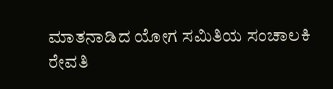ಮಾತನಾಡಿದ ಯೋಗ ಸಮಿತಿಯ ಸಂಚಾಲಕಿ ರೇವತಿ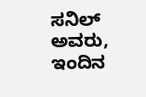ಸನಿಲ್ ಅವರು, ಇಂದಿನ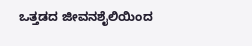ಒತ್ತಡದ ಜೀವನಶೈಲಿಯಿಂದ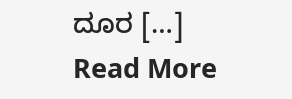ದೂರ […]
Read More